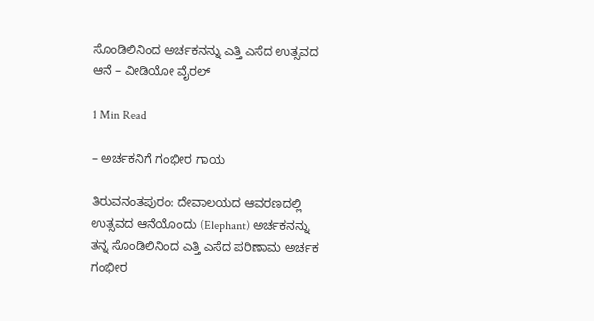ಸೊಂಡಿಲಿನಿಂದ ಅರ್ಚಕನನ್ನು ಎತ್ತಿ ಎಸೆದ ಉತ್ಸವದ ಆನೆ – ವೀಡಿಯೋ ವೈರಲ್

1 Min Read

– ಅರ್ಚಕನಿಗೆ ಗಂಭೀರ ಗಾಯ

ತಿರುವನಂತಪುರಂ: ದೇವಾಲಯದ ಆವರಣದಲ್ಲಿ ಉತ್ಸವದ ಆನೆಯೊಂದು (Elephant) ಅರ್ಚಕನನ್ನು ತನ್ನ ಸೊಂಡಿಲಿನಿಂದ ಎತ್ತಿ ಎಸೆದ ಪರಿಣಾಮ ಅರ್ಚಕ ಗಂಭೀರ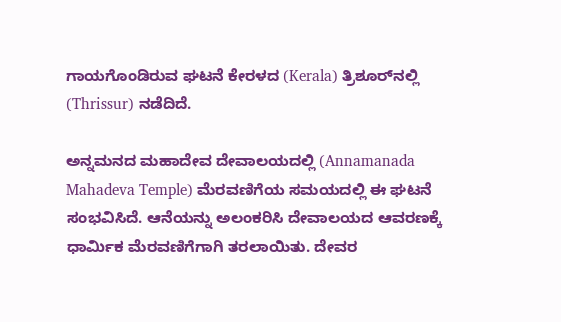ಗಾಯಗೊಂಡಿರುವ ಘಟನೆ ಕೇರಳದ (Kerala) ತ್ರಿಶೂರ್‌ನಲ್ಲಿ (Thrissur) ನಡೆದಿದೆ.

ಅನ್ನಮನದ ಮಹಾದೇವ ದೇವಾಲಯದಲ್ಲಿ (Annamanada Mahadeva Temple) ಮೆರವಣಿಗೆಯ ಸಮಯದಲ್ಲಿ ಈ ಘಟನೆ ಸಂಭವಿಸಿದೆ. ಆನೆಯನ್ನು ಅಲಂಕರಿಸಿ ದೇವಾಲಯದ ಆವರಣಕ್ಕೆ ಧಾರ್ಮಿಕ ಮೆರವಣಿಗೆಗಾಗಿ ತರಲಾಯಿತು. ದೇವರ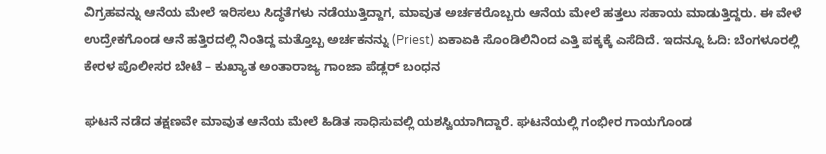ವಿಗ್ರಹವನ್ನು ಆನೆಯ ಮೇಲೆ ಇರಿಸಲು ಸಿದ್ಧತೆಗಳು ನಡೆಯುತ್ತಿದ್ದಾಗ, ಮಾವುತ ಅರ್ಚಕರೊಬ್ಬರು ಆನೆಯ ಮೇಲೆ ಹತ್ತಲು ಸಹಾಯ ಮಾಡುತ್ತಿದ್ದರು. ಈ ವೇಳೆ ಉದ್ರೇಕಗೊಂಡ ಆನೆ ಹತ್ತಿರದಲ್ಲಿ ನಿಂತಿದ್ದ ಮತ್ತೊಬ್ಬ ಅರ್ಚಕನನ್ನು (Priest) ಏಕಾಏಕಿ ಸೊಂಡಿಲಿನಿಂದ ಎತ್ತಿ ಪಕ್ಕಕ್ಕೆ ಎಸೆದಿದೆ. ಇದನ್ನೂ ಓದಿ: ಬೆಂಗಳೂರಲ್ಲಿ ಕೇರಳ ಪೊಲೀಸರ ಬೇಟೆ – ಕುಖ್ಯಾತ ಅಂತಾರಾಜ್ಯ ಗಾಂಜಾ ಪೆಡ್ಲರ್‌ ಬಂಧನ

ಘಟನೆ ನಡೆದ ತಕ್ಷಣವೇ ಮಾವುತ ಆನೆಯ ಮೇಲೆ ಹಿಡಿತ ಸಾಧಿಸುವಲ್ಲಿ ಯಶಸ್ವಿಯಾಗಿದ್ದಾರೆ. ಘಟನೆಯಲ್ಲಿ ಗಂಭೀರ ಗಾಯಗೊಂಡ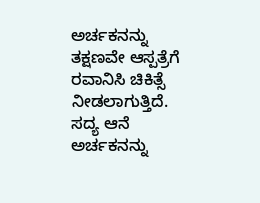ಅರ್ಚಕನನ್ನು ತಕ್ಷಣವೇ ಆಸ್ಪತ್ರೆಗೆ ರವಾನಿಸಿ ಚಿಕಿತ್ಸೆ ನೀಡಲಾಗುತ್ತಿದೆ. ಸದ್ಯ ಆನೆ ಅರ್ಚಕನನ್ನು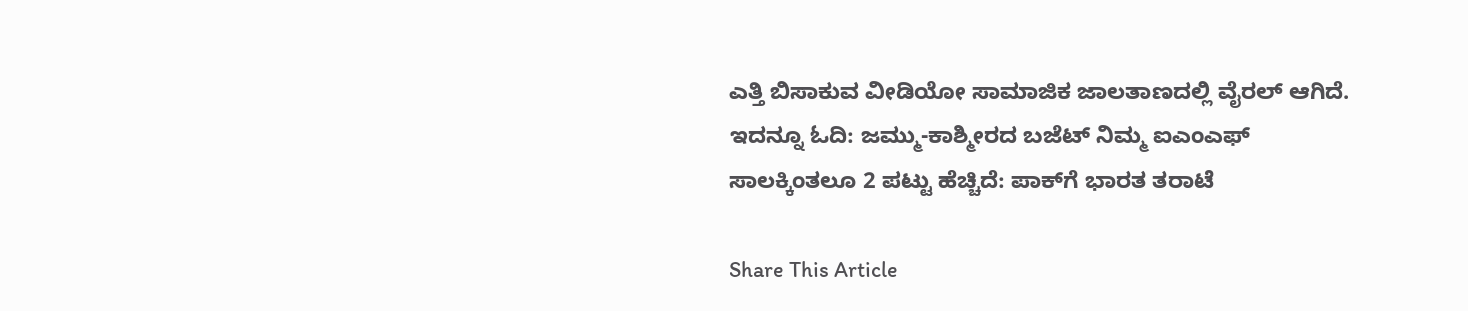ಎತ್ತಿ ಬಿಸಾಕುವ ವೀಡಿಯೋ ಸಾಮಾಜಿಕ ಜಾಲತಾಣದಲ್ಲಿ ವೈರಲ್ ಆಗಿದೆ. ಇದನ್ನೂ ಓದಿ: ಜಮ್ಮು-ಕಾಶ್ಮೀರದ ಬಜೆಟ್‌ ನಿಮ್ಮ ಐಎಂಎಫ್‌ ಸಾಲಕ್ಕಿಂತಲೂ 2 ಪಟ್ಟು ಹೆಚ್ಚಿದೆ: ಪಾಕ್‌ಗೆ ಭಾರತ ತರಾಟೆ

Share This Article